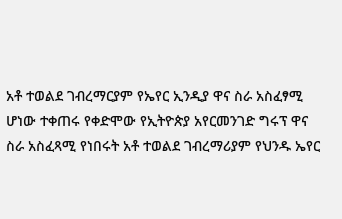አቶ ተወልደ ገብረማርያም የኤየር ኢንዲያ ዋና ስራ አስፈፃሚ ሆነው ተቀጠሩ የቀድሞው የኢትዮጵያ አየርመንገድ ግሩፕ ዋና ስራ አስፈጻሚ የነበሩት አቶ ተወልደ ገብረማሪያም የህንዱ ኤየር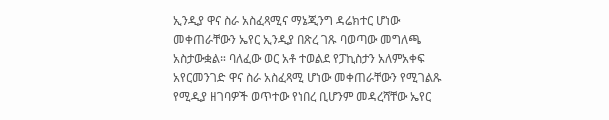ኢንዲያ ዋና ስራ አስፈጻሚና ማኔጂንግ ዳሬክተር ሆነው መቀጠራቸውን ኤየር ኢንዲያ በጽረ ገጹ ባወጣው መግለጫ አስታውቋል። ባለፈው ወር አቶ ተወልደ የፓኪስታን አለምአቀፍ አየርመንገድ ዋና ስራ አስፈጻሚ ሆነው መቀጠራቸውን የሚገልጹ የሚዲያ ዘገባዎች ወጥተው የነበረ ቢሆንም መዳረሻቸው ኤየር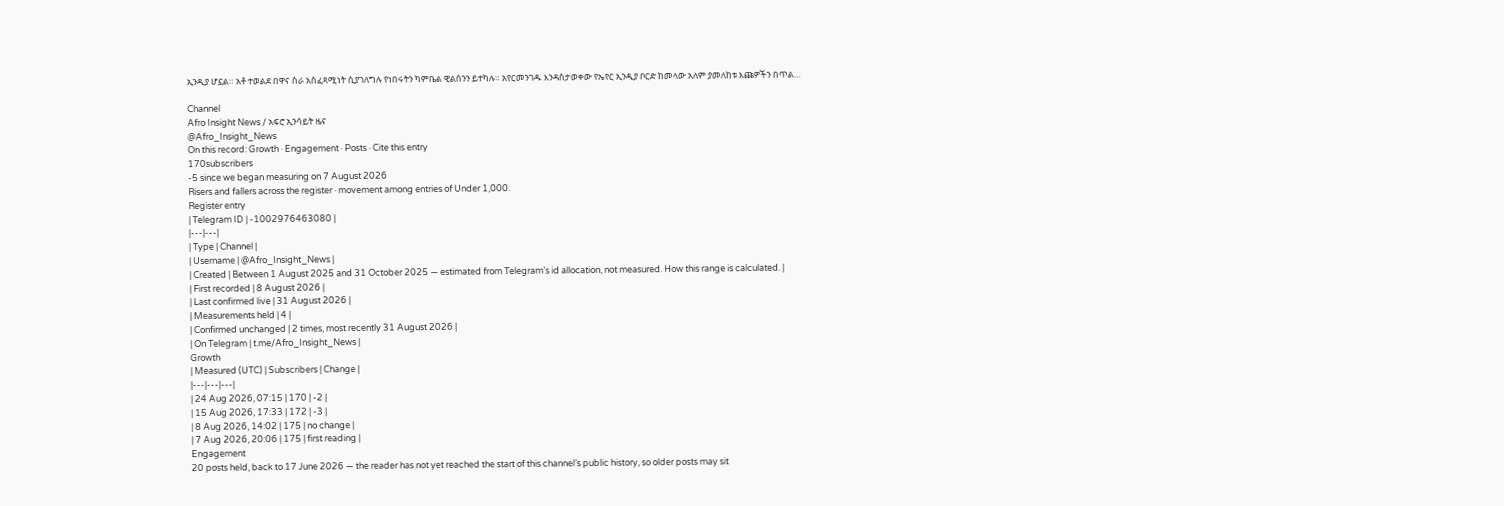ኢንዲያ ሆኗል። አቶ ተወልደ በዋና ስራ አስፈጻሚነት ሲያገለግሉ የነበሩትን ካምቤል ዊልሰንን ይተካሉ። አየርመንገዱ እንዳስታወቀው የኤየር ኢንዲያ ቦርድ ከመላው አለም ያመለከቱ እጩዎችን በጥል…

Channel
Afro Insight News / አፍሮ ኢንሳይት ዜና
@Afro_Insight_News
On this record: Growth · Engagement · Posts · Cite this entry
170subscribers
-5 since we began measuring on 7 August 2026
Risers and fallers across the register · movement among entries of Under 1,000.
Register entry
| Telegram ID | -1002976463080 |
|---|---|
| Type | Channel |
| Username | @Afro_Insight_News |
| Created | Between 1 August 2025 and 31 October 2025 — estimated from Telegram’s id allocation, not measured. How this range is calculated. |
| First recorded | 8 August 2026 |
| Last confirmed live | 31 August 2026 |
| Measurements held | 4 |
| Confirmed unchanged | 2 times, most recently 31 August 2026 |
| On Telegram | t.me/Afro_Insight_News |
Growth
| Measured (UTC) | Subscribers | Change |
|---|---|---|
| 24 Aug 2026, 07:15 | 170 | -2 |
| 15 Aug 2026, 17:33 | 172 | -3 |
| 8 Aug 2026, 14:02 | 175 | no change |
| 7 Aug 2026, 20:06 | 175 | first reading |
Engagement
20 posts held, back to 17 June 2026 — the reader has not yet reached the start of this channel’s public history, so older posts may sit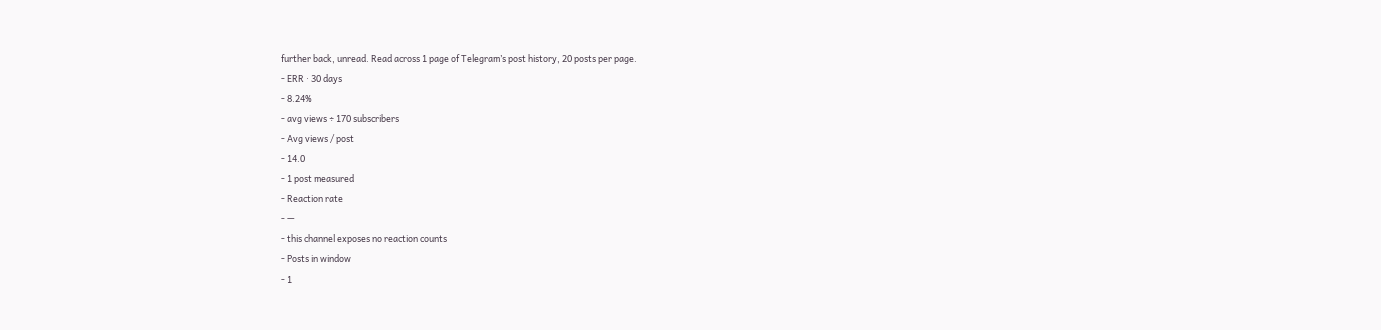further back, unread. Read across 1 page of Telegram’s post history, 20 posts per page.
- ERR · 30 days
- 8.24%
- avg views ÷ 170 subscribers
- Avg views / post
- 14.0
- 1 post measured
- Reaction rate
- —
- this channel exposes no reaction counts
- Posts in window
- 1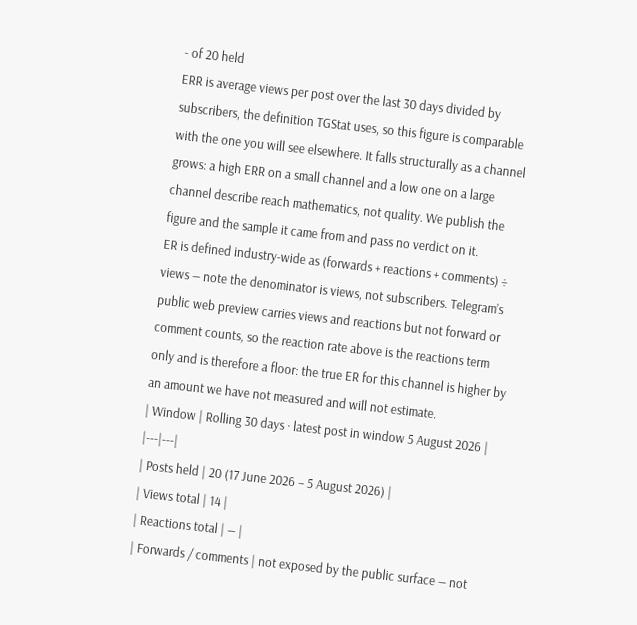- of 20 held
ERR is average views per post over the last 30 days divided by subscribers, the definition TGStat uses, so this figure is comparable with the one you will see elsewhere. It falls structurally as a channel grows: a high ERR on a small channel and a low one on a large channel describe reach mathematics, not quality. We publish the figure and the sample it came from and pass no verdict on it.
ER is defined industry-wide as (forwards + reactions + comments) ÷ views — note the denominator is views, not subscribers. Telegram’s public web preview carries views and reactions but not forward or comment counts, so the reaction rate above is the reactions term only and is therefore a floor: the true ER for this channel is higher by an amount we have not measured and will not estimate.
| Window | Rolling 30 days · latest post in window 5 August 2026 |
|---|---|
| Posts held | 20 (17 June 2026 – 5 August 2026) |
| Views total | 14 |
| Reactions total | — |
| Forwards / comments | not exposed by the public surface — not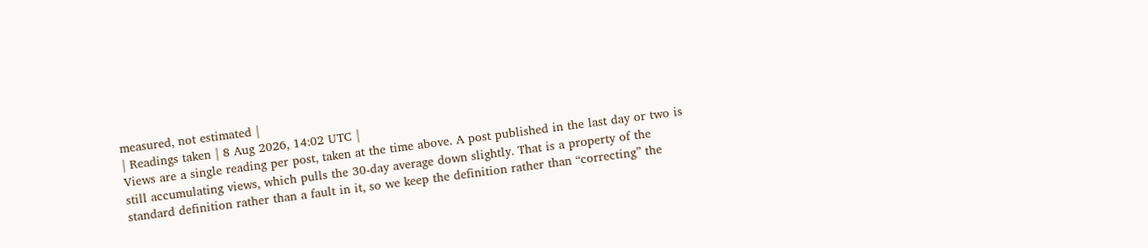measured, not estimated |
| Readings taken | 8 Aug 2026, 14:02 UTC |
Views are a single reading per post, taken at the time above. A post published in the last day or two is still accumulating views, which pulls the 30-day average down slightly. That is a property of the standard definition rather than a fault in it, so we keep the definition rather than “correcting” the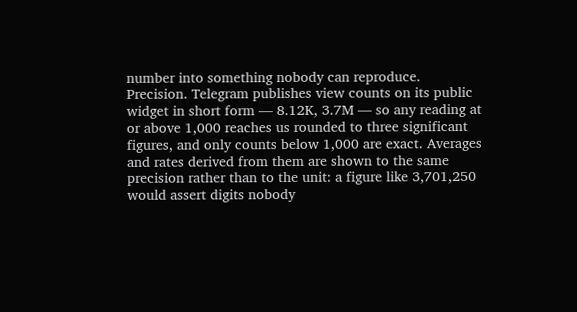number into something nobody can reproduce.
Precision. Telegram publishes view counts on its public widget in short form — 8.12K, 3.7M — so any reading at or above 1,000 reaches us rounded to three significant figures, and only counts below 1,000 are exact. Averages and rates derived from them are shown to the same precision rather than to the unit: a figure like 3,701,250 would assert digits nobody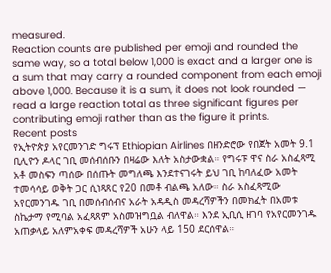measured.
Reaction counts are published per emoji and rounded the same way, so a total below 1,000 is exact and a larger one is a sum that may carry a rounded component from each emoji above 1,000. Because it is a sum, it does not look rounded — read a large reaction total as three significant figures per contributing emoji rather than as the figure it prints.
Recent posts
የኢትዮጵያ አየርመንገድ ግሩፕ Ethiopian Airlines በዘንድሮው የበጀት አመት 9.1 ቢሊዮን ዶላር ገቢ መሰብሰቡን በዛሬው እለት አስታውቋል። የግሩፑ ዋና ስራ አስፈጻሚ አቶ መስፍን ጣሰው በሰጡት መግለጫ እንደተናገሩት ይህ ገቢ ከባለፈው አመት ተመሳሳይ ወቅት ጋር ሲነጻጸር የ20 በመቶ ብልጫ አለው። ስራ አስፈጻሚው አየርመንገዱ ገቢ በመሰብሰብና አራት አዳዲስ መዳረሻዎችን በመክፈት በአመቱ ስኬታማ የሚባል አፈጻጸም አስመዝግቧል ብለዋል። እንደ ኢቢሲ ዘገባ የአየርመንገዱ አጠቃላይ አለምአቀፍ መዳረሻዎች አሁን ላይ 150 ደርሰዋል።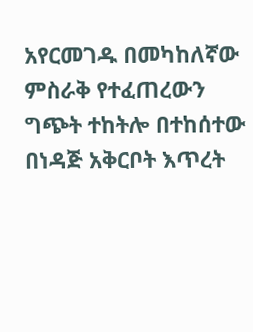አየርመገዱ በመካከለኛው ምስራቅ የተፈጠረውን ግጭት ተከትሎ በተከሰተው በነዳጅ አቅርቦት እጥረት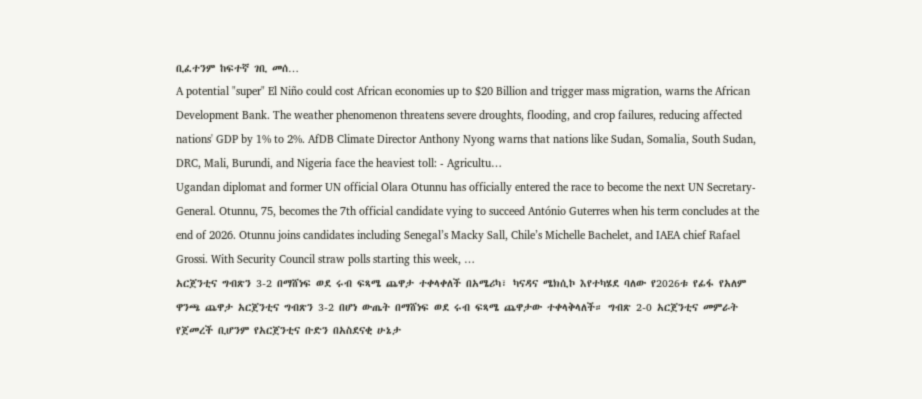ቢፈተንም ከፍተኛ ገቢ መሰ…
A potential "super" El Niño could cost African economies up to $20 Billion and trigger mass migration, warns the African Development Bank. The weather phenomenon threatens severe droughts, flooding, and crop failures, reducing affected nations' GDP by 1% to 2%. AfDB Climate Director Anthony Nyong warns that nations like Sudan, Somalia, South Sudan, DRC, Mali, Burundi, and Nigeria face the heaviest toll: - Agricultu…
Ugandan diplomat and former UN official Olara Otunnu has officially entered the race to become the next UN Secretary-General. Otunnu, 75, becomes the 7th official candidate vying to succeed António Guterres when his term concludes at the end of 2026. Otunnu joins candidates including Senegal’s Macky Sall, Chile’s Michelle Bachelet, and IAEA chief Rafael Grossi. With Security Council straw polls starting this week, …
አርጀንቲና ግብጽን 3-2 በማሸነፍ ወደ ሩብ ፍጻሜ ጨዋታ ተቀላቀለች በአሜሪካ፣ ካናዳና ሜክሲኮ እየተካሄደ ባለው የ2026ቱ የፊፋ የአለም ዋንጫ ጨዋታ አርጀንቲና ግብጽን 3-2 በሆነ ውጤት በማሸነፍ ወደ ሩብ ፍጻሜ ጨዋታው ተቀላቅላለች። ግብጽ 2-0 አርጀንቲና መምራት የጀመረች ቢሆንም የአርጀንቲና ቡድን በአስደናቂ ሁኔታ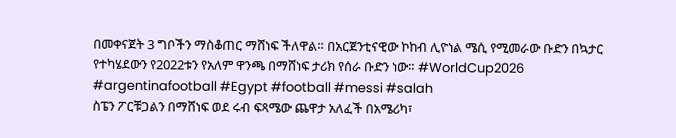በመቀናጀት 3 ግቦችን ማስቆጠር ማሸነፍ ችለዋል። በአርጀንቲናዊው ኮከብ ሊዮነል ሜሲ የሚመራው ቡድን በኳታር የተካሄደውን የ2022ቱን የአለም ዋንጫ በማሸነፍ ታሪክ የሰራ ቡድን ነው። #WorldCup2026 #argentinafootball #Egypt #football #messi #salah
ስፔን ፖርቹጋልን በማሸነፍ ወደ ሩብ ፍጻሜው ጨዋታ አለፈች በአሜሪካ፣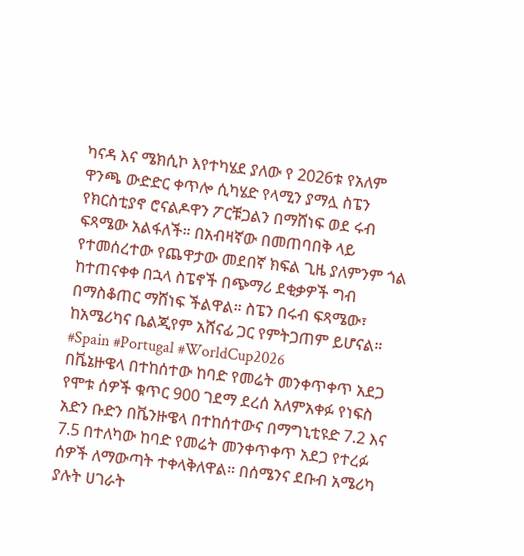ካናዳ እና ሜክሲኮ እየተካሄደ ያለው የ 2026ቱ የአለም ዋንጫ ውድድር ቀጥሎ ሲካሄድ የላሚን ያማሏ ስፔን የክርስቲያኖ ሮናልዶዋን ፖርቹጋልን በማሸነፍ ወደ ሩብ ፍጻሜው አልፋለች። በአብዛኛው በመጠባበቅ ላይ የተመሰረተው የጨዋታው መደበኛ ክፍል ጊዜ ያለምንም ጎል ከተጠናቀቀ በኋላ ስፔኖች በጭማሪ ደቂቃዎች ግብ በማስቆጠር ማሸነፍ ችልዋል። ስፔን በሩብ ፍጻሜው፣ ከአሜሪካና ቤልጂየም አሸናፊ ጋር የምትጋጠም ይሆናል። #Spain #Portugal #WorldCup2026
በቬኔዙዌላ በተከሰተው ከባድ የመሬት መንቀጥቀጥ አደጋ የሞቱ ሰዎች ቁጥር 900 ገደማ ደረሰ አለምአቀፉ የነፍስ አድን ቡድን በቬንዙዌላ በተከሰተውና በማግኒቲዩድ 7.2 እና 7.5 በተለካው ከባድ የመሬት መንቀጥቀጥ አደጋ የተረፉ ሰዎች ለማውጣት ተቀላቅለዋል። በሰሜንና ደቡብ አሜሪካ ያሉት ሀገራት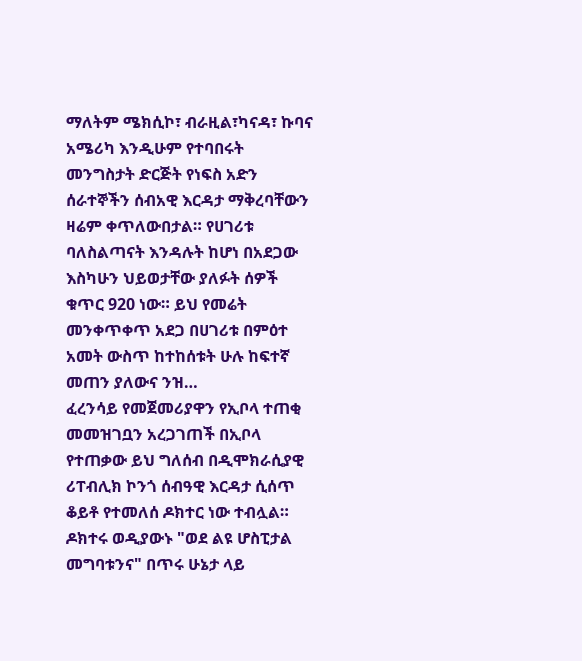ማለትም ሜክሲኮ፣ ብራዚል፣ካናዳ፣ ኩባና አሜሪካ እንዲሁም የተባበሩት መንግስታት ድርጅት የነፍስ አድን ሰራተኞችን ሰብአዊ እርዳታ ማቅረባቸውን ዛሬም ቀጥለውበታል። የሀገሪቱ ባለስልጣናት እንዳሉት ከሆነ በአደጋው እስካሁን ህይወታቸው ያለፉት ሰዎች ቁጥር 920 ነው። ይህ የመሬት መንቀጥቀጥ አደጋ በሀገሪቱ በምዕተ አመት ውስጥ ከተከሰቱት ሁሉ ከፍተኛ መጠን ያለውና ንዝ…
ፈረንሳይ የመጀመሪያዋን የኢቦላ ተጠቂ መመዝገቧን አረጋገጠች በኢቦላ የተጠቃው ይህ ግለሰብ በዲሞክራሲያዊ ሪፐብሊክ ኮንጎ ሰብዓዊ እርዳታ ሲሰጥ ቆይቶ የተመለሰ ዶክተር ነው ተብሏል። ዶክተሩ ወዲያውኑ "ወደ ልዩ ሆስፒታል መግባቱንና" በጥሩ ሁኔታ ላይ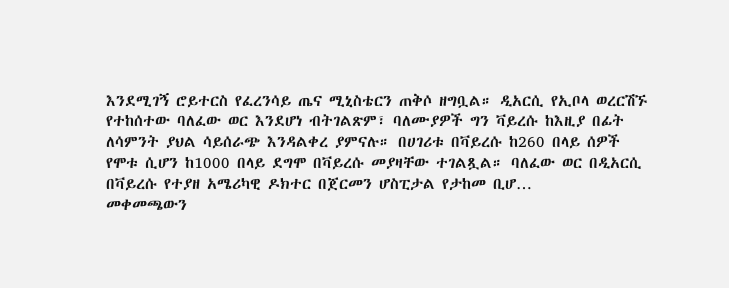እንደሚገኝ ሮይተርስ የፈረንሳይ ጤና ሚኒስቴርን ጠቅሶ ዘግቧል። ዲአርሲ የኢቦላ ወረርሽኙ የተከሰተው ባለፈው ወር እንደሆነ ብትገልጽም፣ ባለሙያዎች ግን ቫይረሱ ከእዚያ በፊት ለሳምንት ያህል ሳይሰራጭ እንዳልቀረ ያምናሉ። በሀገሪቱ በቫይረሱ ከ260 በላይ ሰዎች የሞቱ ሲሆን ከ1000 በላይ ደግሞ በቫይረሱ መያዛቸው ተገልጿል። ባለፈው ወር በዲአርሲ በቫይረሱ የተያዘ አሜሪካዊ ዶክተር በጀርመን ሆስፒታል የታከመ ቢሆ…
መቀመጫውን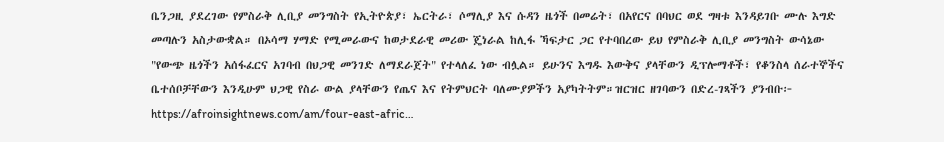ቤንጋዚ ያደረገው የምስራቅ ሊቢያ መንግስት የኢትዮጵያ፣ ኤርትራ፣ ሶማሊያ እና ሱዳን ዜጎች በመሬት፣ በአየርና በባህር ወደ ግዛቱ እንዳይገቡ ሙሉ እግድ መጣሉን አስታውቋል። በኦሳማ ሃማድ የሚመራውና ከወታደራዊ መሪው ጄነራል ከሊፋ ኻፍታር ጋር የተባበረው ይህ የምስራቅ ሊቢያ መንግስት ውሳኔው "የውጭ ዜጎችን አሰፋፈርና አገባብ በህጋዊ መንገድ ለማደራጀት" የተላለፈ ነው ብሏል። ይሁንና እግዱ እውቅና ያላቸውን ዲፕሎማቶች፣ የቆንስላ ሰራተኞችና ቤተሰቦቻቸውን እንዲሁም ህጋዊ የስራ ውል ያላቸውን የጤና እና የትምህርት ባለሙያዎችን አያካትትም።ዝርዝር ዘገባውን በድረ-ገጻችን ያንብቡ፦ https://afroinsightnews.com/am/four-east-afric…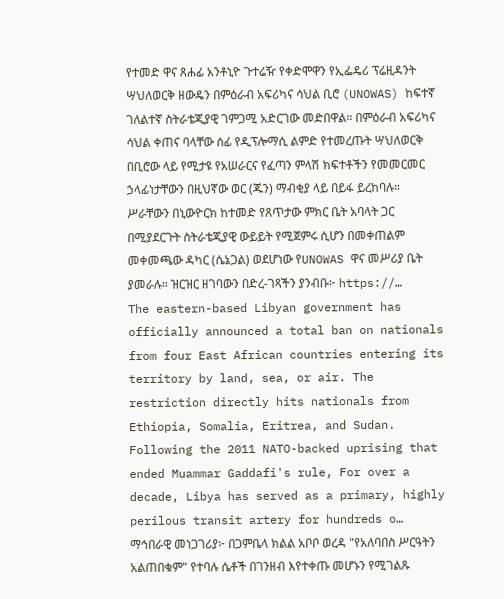የተመድ ዋና ጸሐፊ አንቶኒዮ ጉተሬዥ የቀድሞዋን የኢፌዴሪ ፕሬዚዳንት ሣህለወርቅ ዘውዴን በምዕራብ አፍሪካና ሳህል ቢሮ (UNOWAS) ከፍተኛ ገለልተኛ ስትራቴጂያዊ ገምጋሚ አድርገው መድበዋል። በምዕራብ አፍሪካና ሳህል ቀጠና ባላቸው ሰፊ የዲፕሎማሲ ልምድ የተመረጡት ሣህለወርቅ በቢሮው ላይ የሚታዩ የአሠራርና የፈጣን ምላሽ ክፍተቶችን የመመርመር ኃላፊነታቸውን በዚህኛው ወር (ጁን) ማብቂያ ላይ በይፋ ይረከባሉ። ሥራቸውን በኒውዮርክ ከተመድ የጸጥታው ምክር ቤት አባላት ጋር በሚያደርጉት ስትራቴጂያዊ ውይይት የሚጀምሩ ሲሆን በመቀጠልም መቀመጫው ዳካር (ሴኔጋል) ወደሆነው የUNOWAS ዋና መሥሪያ ቤት ያመራሉ። ዝርዝር ዘገባውን በድረ-ገጻችን ያንብቡ፦ https://…
The eastern-based Libyan government has officially announced a total ban on nationals from four East African countries entering its territory by land, sea, or air. The restriction directly hits nationals from Ethiopia, Somalia, Eritrea, and Sudan. Following the 2011 NATO-backed uprising that ended Muammar Gaddafi's rule, For over a decade, Libya has served as a primary, highly perilous transit artery for hundreds o…
ማኅበራዊ መነጋገሪያ፦ በጋምቤላ ክልል አቦቦ ወረዳ "የአለባበስ ሥርዓትን አልጠበቁም" የተባሉ ሴቶች በገንዘብ እየተቀጡ መሆኑን የሚገልጹ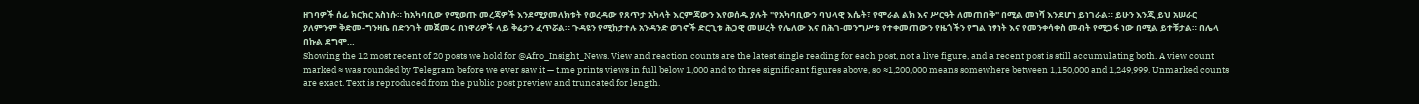ዘገባዎች ሰፊ ክርክር አስነሱ። ከአካባቢው የሚወጡ መረጃዎች እንደሚያመለክቱት የወረዳው የጸጥታ አካላት እርምጃውን እየወሰዱ ያሉት "የአካባቢውን ባህላዊ እሴት፣ የሞራል ልክ እና ሥርዓት ለመጠበቅ" በሚል መነሻ እንደሆነ ይነገራል። ይሁን እንጂ ይህ አሠራር ያለምንም ቅድመ-ግንዛቤ በድንገት መጀመሩ በነዋሪዎች ላይ ቅሬታን ፈጥሯል። ጉዳዩን የሚከታተሉ አንዳንድ ወገኖች ድርጊቱ ሕጋዊ መሠረት የሌለው እና በሕገ-መንግሥቱ የተቀመጠውን የዜጎችን የግል ነፃነት እና የመንቀሳቀስ መብት የሚጋፋ ነው በሚል ይተቹታል። በሌላ በኩል ደግሞ…
Showing the 12 most recent of 20 posts we hold for @Afro_Insight_News. View and reaction counts are the latest single reading for each post, not a live figure, and a recent post is still accumulating both. A view count marked ≈ was rounded by Telegram before we ever saw it — t.me prints views in full below 1,000 and to three significant figures above, so ≈1,200,000 means somewhere between 1,150,000 and 1,249,999. Unmarked counts are exact. Text is reproduced from the public post preview and truncated for length.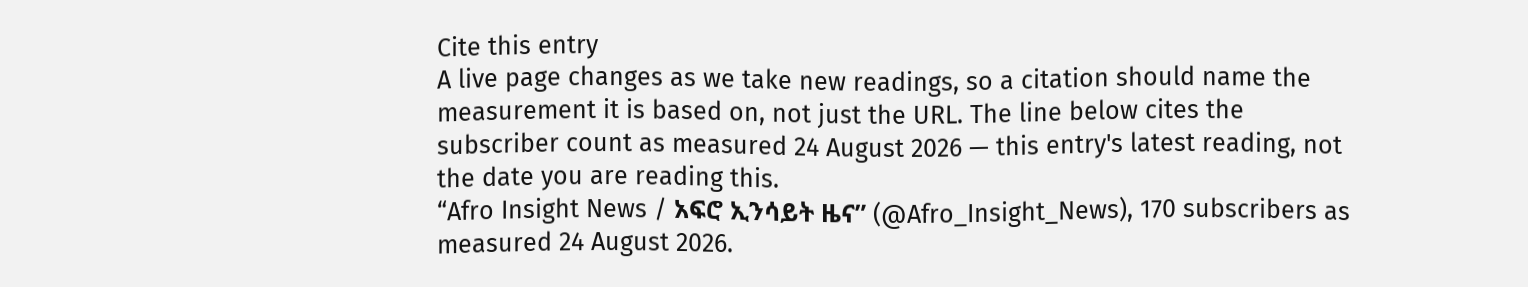Cite this entry
A live page changes as we take new readings, so a citation should name the measurement it is based on, not just the URL. The line below cites the subscriber count as measured 24 August 2026 — this entry's latest reading, not the date you are reading this.
“Afro Insight News / አፍሮ ኢንሳይት ዜና” (@Afro_Insight_News), 170 subscribers as measured 24 August 2026.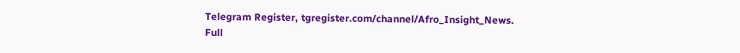Telegram Register, tgregister.com/channel/Afro_Insight_News.
Full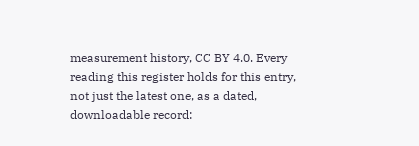measurement history, CC BY 4.0. Every reading this register holds for this entry, not just the latest one, as a dated, downloadable record: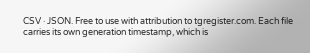CSV · JSON. Free to use with attribution to tgregister.com. Each file carries its own generation timestamp, which is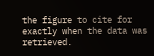the figure to cite for exactly when the data was retrieved.